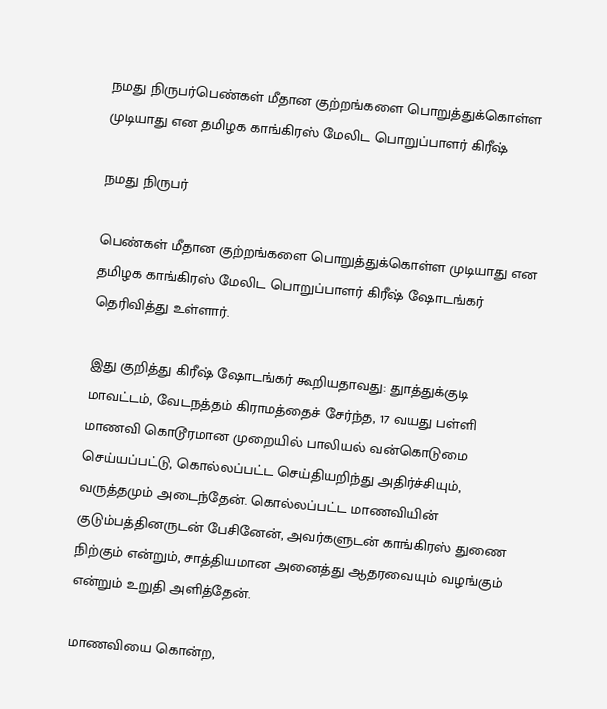நமது நிருபர்பெண்கள் மீதான குற்றங்களை பொறுத்துக்கொள்ள முடியாது என தமிழக காங்கிரஸ் மேலிட பொறுப்பாளர் கிரீஷ்

நமது நிருபர்

பெண்கள் மீதான குற்றங்களை பொறுத்துக்கொள்ள முடியாது என தமிழக காங்கிரஸ் மேலிட பொறுப்பாளர் கிரீஷ் ஷோடங்கர் தெரிவித்து உள்ளார்.

இது குறித்து கிரீஷ் ஷோடங்கர் கூறியதாவது: துாத்துக்குடி மாவட்டம், வேடநத்தம் கிராமத்தைச் சேர்ந்த, 17 வயது பள்ளி மாணவி கொடூரமான முறையில் பாலியல் வன்கொடுமை செய்யப்பட்டு, கொல்லப்பட்ட செய்தியறிந்து அதிர்ச்சியும், வருத்தமும் அடைந்தேன். கொல்லப்பட்ட மாணவியின் குடும்பத்தினருடன் பேசினேன், அவர்களுடன் காங்கிரஸ் துணை நிற்கும் என்றும், சாத்தியமான அனைத்து ஆதரவையும் வழங்கும் என்றும் உறுதி அளித்தேன்.

மாணவியை கொன்ற,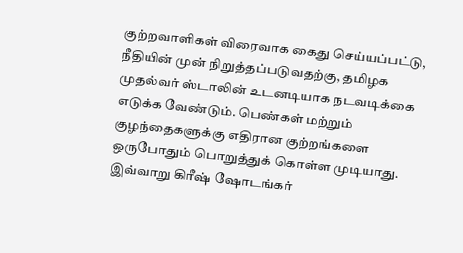குற்றவாளிகள் விரைவாக கைது செய்யப்பட்டு, நீதியின் முன் நிறுத்தப்படுவதற்கு, தமிழக முதல்வர் ஸ்டாலின் உடனடியாக நடவடிக்கை எடுக்க வேண்டும். பெண்கள் மற்றும் குழந்தைகளுக்கு எதிரான குற்றங்களை ஒருபோதும் பொறுத்துக் கொள்ள முடியாது. இவ்வாறு கிரீஷ் ஷோடங்கர்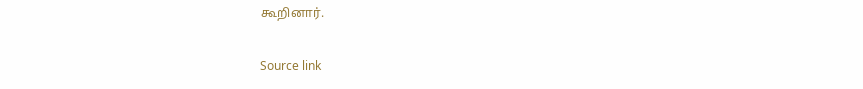கூறினார்.

Source link